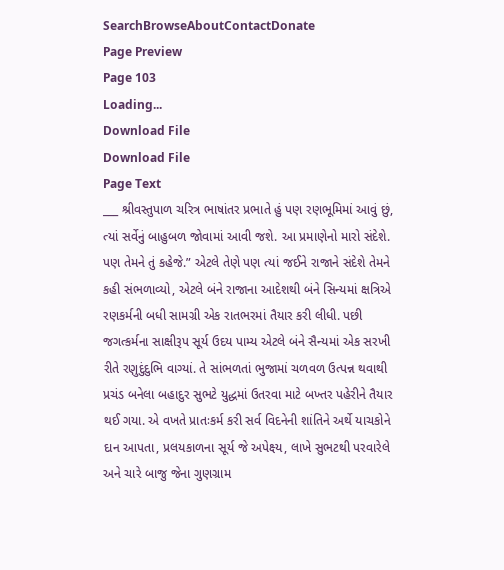SearchBrowseAboutContactDonate
Page Preview
Page 103
Loading...
Download File
Download File
Page Text
___ શ્રીવસ્તુપાળ ચરિત્ર ભાષાંતર પ્રભાતે હું પણ રણભૂમિમાં આવું છું, ત્યાં સર્વેનું બાહુબળ જોવામાં આવી જશે. આ પ્રમાણેનો મારો સંદેશે. પણ તેમને તું કહેજે.” એટલે તેણે પણ ત્યાં જઈને રાજાને સંદેશે તેમને કહી સંભળાવ્યો, એટલે બંને રાજાના આદેશથી બંને સિન્યમાં ક્ષત્રિએ રણકર્મની બધી સામગ્રી એક રાતભરમાં તૈયાર કરી લીધી. પછી જગત્કર્મના સાક્ષીરૂપ સૂર્ય ઉદય પામ્ય એટલે બંને સૈન્યમાં એક સરખી રીતે રણુદુંદુભિ વાગ્યાં. તે સાંભળતાં ભુજામાં ચળવળ ઉત્પન્ન થવાથી પ્રચંડ બનેલા બહાદુર સુભટે યુદ્ધમાં ઉતરવા માટે બખ્તર પહેરીને તૈયાર થઈ ગયા. એ વખતે પ્રાતઃકર્મ કરી સર્વ વિદનેની શાંતિને અર્થે યાચકોને દાન આપતા, પ્રલયકાળના સૂર્ય જે અપેક્ષ્ય, લાખે સુભટથી પરવારેલે અને ચારે બાજુ જેના ગુણગ્રામ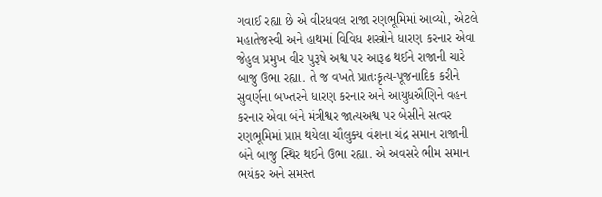ગવાઈ રહ્યા છે એ વીરધવલ રાજા રણભૂમિમાં આવ્યો, એટલે મહાતેજસ્વી અને હાથમાં વિવિધ શસ્ત્રોને ધારણ કરનાર એવા જેહુલ પ્રમુખ વીર પુરૂષે અશ્વ પર આરૂઢ થઈને રાજાની ચારે બાજુ ઉભા રહ્યા. તે જ વખતે પ્રાતઃકૃત્ય-પૂજનાદિક કરીને સુવર્ણના બખ્તરને ધારણ કરનાર અને આયુધઐણિને વહન કરનાર એવા બંને મંત્રીશ્વર જાત્યઅશ્વ પર બેસીને સત્વર રણભૂમિમાં પ્રાપ્ત થયેલા ચૌલુક્ય વંશના ચંદ્ર સમાન રાજાની બંને બાજુ સ્થિર થઈને ઉભા રહ્યા. એ અવસરે ભીમ સમાન ભયંકર અને સમસ્ત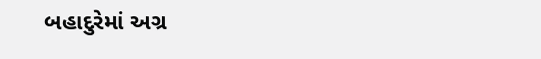બહાદુરેમાં અગ્ર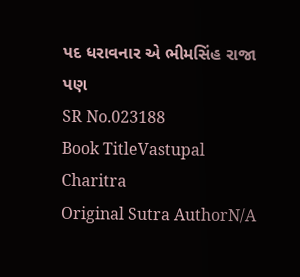પદ ધરાવનાર એ ભીમસિંહ રાજા પણ
SR No.023188
Book TitleVastupal Charitra
Original Sutra AuthorN/A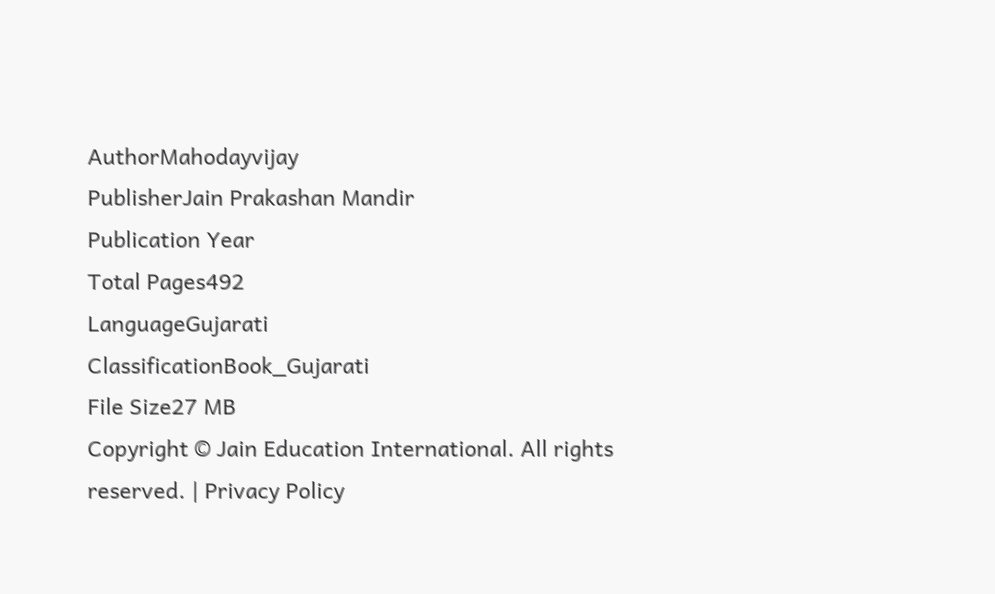AuthorMahodayvijay
PublisherJain Prakashan Mandir
Publication Year
Total Pages492
LanguageGujarati
ClassificationBook_Gujarati
File Size27 MB
Copyright © Jain Education International. All rights reserved. | Privacy Policy